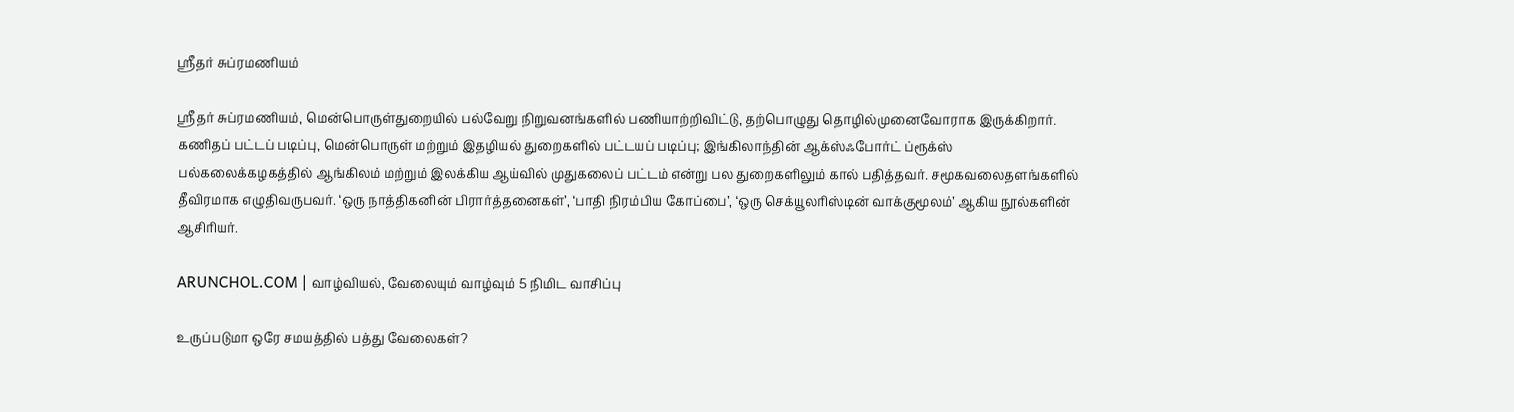ஸ்ரீதர் சுப்ரமணியம்

ஸ்ரீதர் சுப்ரமணியம், மென்பொருள்துறையில் பல்வேறு நிறுவனங்களில் பணியாற்றிவிட்டு, தற்பொழுது தொழில்முனைவோராக இருக்கிறார். கணிதப் பட்டப் படிப்பு, மென்பொருள் மற்றும் இதழியல் துறைகளில் பட்டயப் படிப்பு; இங்கிலாந்தின் ஆக்ஸ்ஃபோர்ட் ப்ரூக்ஸ் பல்கலைக்கழகத்தில் ஆங்கிலம் மற்றும் இலக்கிய ஆய்வில் முதுகலைப் பட்டம் என்று பல துறைகளிலும் கால் பதித்தவர். சமூகவலைதளங்களில் தீவிரமாக எழுதிவருபவர். ‘ஒரு நாத்திகனின் பிரார்த்தனைகள்’, ‘பாதி நிரம்பிய கோப்பை’, ‘ஒரு செக்யூலரிஸ்டின் வாக்குமூலம்’ ஆகிய நூல்களின் ஆசிரியர்.

ARUNCHOL.COM | வாழ்வியல், வேலையும் வாழ்வும் 5 நிமிட வாசிப்பு

உருப்படுமா ஒரே சமயத்தில் பத்து வேலைகள்?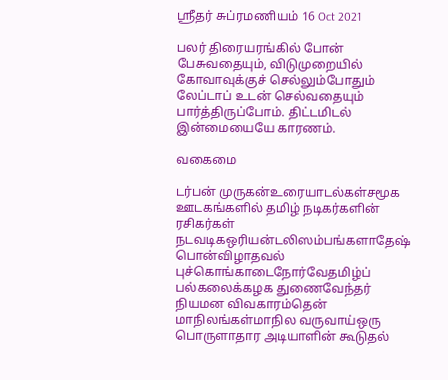ஸ்ரீதர் சுப்ரமணியம் 16 Oct 2021

பலர் திரையரங்கில் போன் பேசுவதையும், விடுமுறையில் கோவாவுக்குச் செல்லும்போதும் லேப்டாப் உடன் செல்வதையும் பார்த்திருப்போம். திட்டமிடல் இன்மையையே காரணம்.

வகைமை

டர்பன் முருகன்உரையாடல்கள்சமூக ஊடகங்களில் தமிழ் நடிகர்களின் ரசிகர்கள் நடவடிகஒரியன்டலிஸம்பங்களாதேஷ் பொன்விழாதவல் புச்கொங்காடைநோர்வேதமிழ்ப் பல்கலைக்கழக துணைவேந்தர் நியமன விவகாரம்தென் மாநிலங்கள்மாநில வருவாய்ஒரு பொருளாதார அடியாளின் கூடுதல்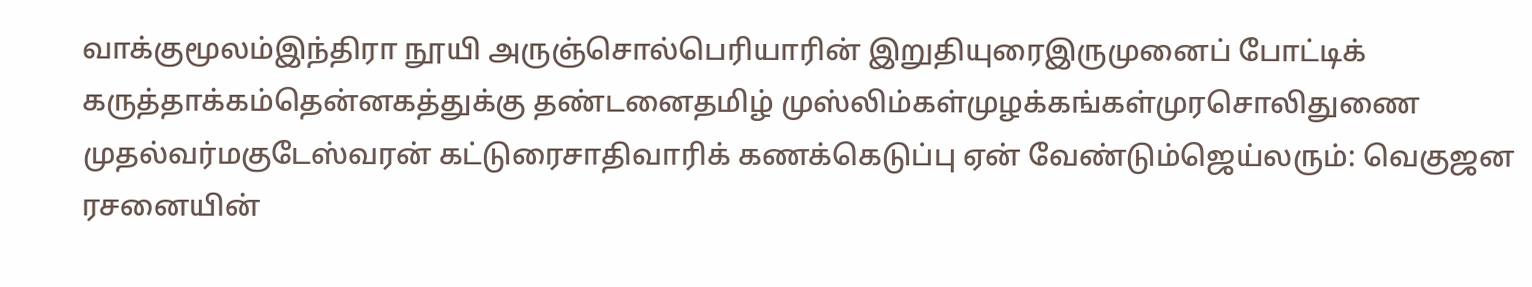வாக்குமூலம்இந்திரா நூயி அருஞ்சொல்பெரியாரின் இறுதியுரைஇருமுனைப் போட்டிக் கருத்தாக்கம்தென்னகத்துக்கு தண்டனைதமிழ் முஸ்லிம்கள்முழக்கங்கள்முரசொலிதுணை முதல்வர்மகுடேஸ்வரன் கட்டுரைசாதிவாரிக் கணக்கெடுப்பு ஏன் வேண்டும்ஜெய்லரும்: வெகுஜன ரசனையின்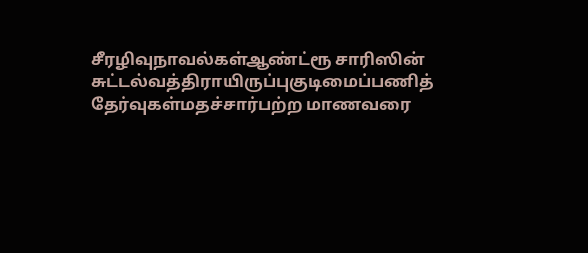சீரழிவுநாவல்கள்ஆண்ட்ரூ சாரிஸின் சுட்டல்வத்திராயிருப்புகுடிமைப்பணித் தேர்வுகள்மதச்சார்பற்ற மாணவரை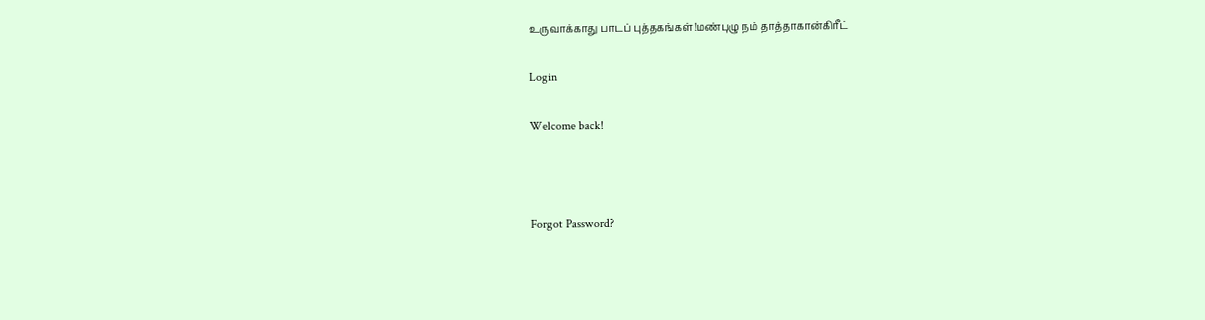உருவாக்காது பாடப் புத்தகங்கள்!மண்புழு நம் தாத்தாகான்கிரீட்

Login

Welcome back!



Forgot Password?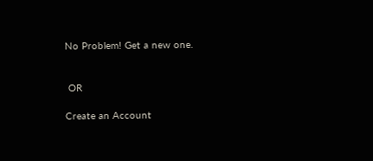No Problem! Get a new one.


 OR

Create an Account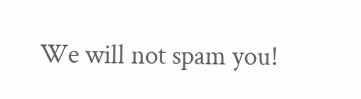We will not spam you!